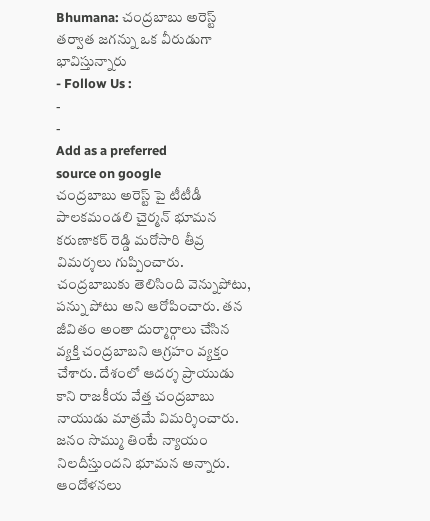Bhumana: చంద్రబాబు అరెస్ట్ తర్వాత జగన్ను ఒక వీరుడుగా భావిస్తున్నారు
- Follow Us :
-
-
Add as a preferred
source on google
చంద్రబాబు అరెస్ట్ పై టీటీడీ పాలకమండలి చైర్మన్ భూమన కరుణాకర్ రెడ్డి మరోసారి తీవ్ర విమర్శలు గుప్పించారు. చంద్రబాబుకు తెలిసింది వెన్నుపోటు, పన్ను పోటు అని ఆరోపించారు. తన జీవితం అంతా దుర్మార్గాలు చేసిన వ్యక్తి చంద్రబాబని ఆగ్రహం వ్యక్తం చేశారు. దేశంలో ఆదర్శ ప్రాయుడు కాని రాజకీయ వేత్త చంద్రబాబు నాయుడు మాత్రమే విమర్శించారు. జనం సొమ్ము తింటే న్యాయం నిలదీస్తుందని భూమన అన్నారు. ఆందోళనలు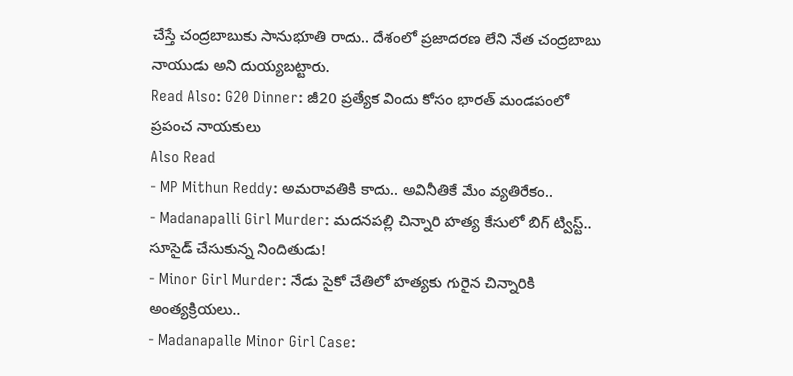చేస్తే చంద్రబాబుకు సానుభూతి రాదు.. దేశంలో ప్రజాదరణ లేని నేత చంద్రబాబు నాయుడు అని దుయ్యబట్టారు.
Read Also: G20 Dinner: జీ20 ప్రత్యేక విందు కోసం భారత్ మండపంలో ప్రపంచ నాయకులు
Also Read
- MP Mithun Reddy: అమరావతికి కాదు.. అవినీతికే మేం వ్యతిరేకం..
- Madanapalli Girl Murder: మదనపల్లి చిన్నారి హత్య కేసులో బిగ్ ట్విస్ట్.. సూసైడ్ చేసుకున్న నిందితుడు!
- Minor Girl Murder: నేడు సైకో చేతిలో హత్యకు గురైన చిన్నారికి అంత్యక్రియలు..
- Madanapalle Minor Girl Case: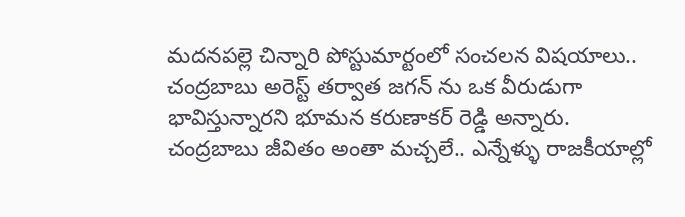మదనపల్లె చిన్నారి పోస్టుమార్టంలో సంచలన విషయాలు..
చంద్రబాబు అరెస్ట్ తర్వాత జగన్ ను ఒక వీరుడుగా భావిస్తున్నారని భూమన కరుణాకర్ రెడ్డి అన్నారు. చంద్రబాబు జీవితం అంతా మచ్చలే.. ఎన్నేళ్ళు రాజకీయాల్లో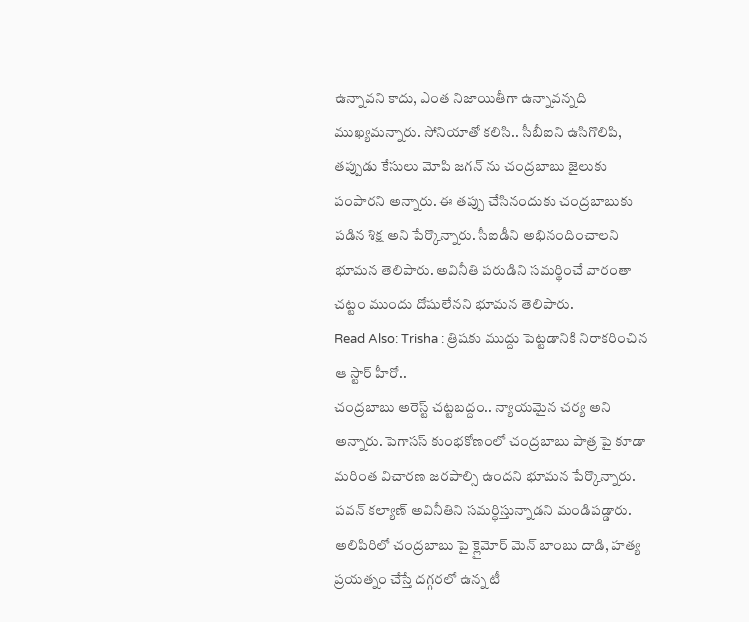ఉన్నావని కాదు, ఎంత నిజాయితీగా ఉన్నావన్నది ముఖ్యమన్నారు. సోనియాతో కలిసి.. సీబీఐని ఉసిగొలిపి, తప్పుడు కేసులు మోపి జగన్ ను చంద్రబాబు జైలుకు పంపారని అన్నారు. ఈ తప్పు చేసినందుకు చంద్రబాబుకు పడిన శిక్ష అని పేర్కొన్నారు. సీఐడీని అభినందించాలని భూమన తెలిపారు. అవినీతి పరుడిని సమర్థించే వారంతా చట్టం ముందు దోషులేనని భూమన తెలిపారు.
Read Also: Trisha : త్రిషకు ముద్దు పెట్టడానికి నిరాకరించిన ఆ స్టార్ హీరో..
చంద్రబాబు అరెస్ట్ చట్టబద్దం.. న్యాయమైన చర్య అని అన్నారు. పెగాసస్ కుంభకోణంలో చంద్రబాబు పాత్ర పై కూడా మరింత విచారణ జరపాల్సి ఉందని భూమన పేర్కొన్నారు. పవన్ కల్యాణ్ అవినీతిని సమర్ధిస్తున్నాడని మండిపడ్డారు. అలిపిరిలో చంద్రబాబు పై క్లైమోర్ మెన్ బాంబు దాడి, హత్య ప్రయత్నం చేస్తే దగ్గరలో ఉన్న టీ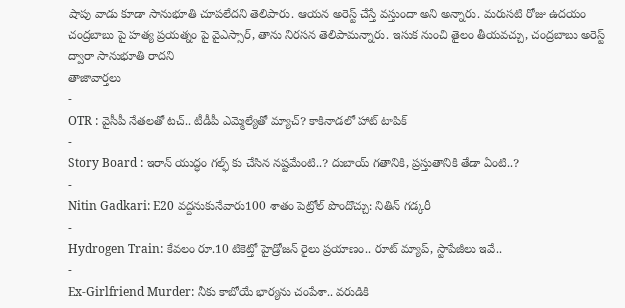షాపు వాడు కూడా సానుభూతి చూపలేదని తెలిపారు. ఆయన అరెస్ట్ చేస్తే వస్తుందా అని అన్నారు. మరుసటి రోజు ఉదయం చంద్రబాబు పై హత్య ప్రయత్నం పై వైఎస్సార్, తాను నిరసన తెలిపామన్నారు. ఇసుక నుంచి తైలం తీయవచ్చు, చంద్రబాబు అరెస్ట్ ద్వారా సానుభూతి రాదని
తాజావార్తలు
-
OTR : వైసీపీ నేతలతో టచ్.. టీడీపీ ఎమ్మెల్యేతో మ్యాచ్? కాకినాడలో హాట్ టాపిక్
-
Story Board : ఇరాన్ యుద్ధం గల్ఫ్ కు చేసిన నష్టమేంటి..? దుబాయ్ గతానికి, ప్రస్తుతానికి తేడా ఏంటి..?
-
Nitin Gadkari: E20 వద్దనుకునేవారు100 శాతం పెట్రోల్ పొందొచ్చు: నితిన్ గడ్కరీ
-
Hydrogen Train: కేవలం రూ.10 టికెట్తో హైడ్రోజన్ రైలు ప్రయాణం.. రూట్ మ్యాప్, స్టాపేజీలు ఇవే..
-
Ex-Girlfriend Murder: నీకు కాబోయే భార్యను చంపేశా.. వరుడికి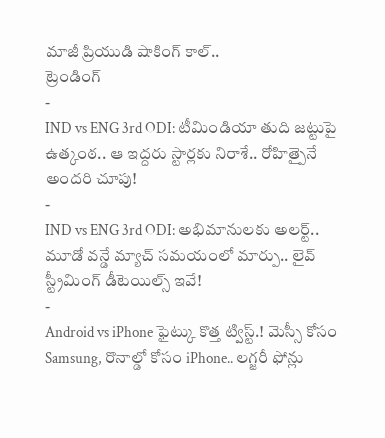మాజీ ప్రియుడి షాకింగ్ కాల్..
ట్రెండింగ్
-
IND vs ENG 3rd ODI: టీమిండియా తుది జట్టుపై ఉత్కంఠ.. ఆ ఇద్దరు స్టార్లకు నిరాశే.. రోహిత్పైనే అందరి చూపు!
-
IND vs ENG 3rd ODI: అభిమానులకు అలర్ట్.. మూడో వన్డే మ్యాచ్ సమయంలో మార్పు.. లైవ్ స్ట్రీమింగ్ డీటెయిల్స్ ఇవే!
-
Android vs iPhone ఫైట్కు కొత్త ట్విస్ట్.! మెస్సీ కోసం Samsung, రొనాల్డో కోసం iPhone.. లగ్జరీ ఫోన్లు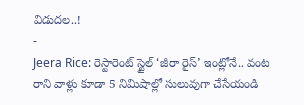విడుదల..!
-
Jeera Rice: రెస్టారెంట్ స్టైల్ ‘జీరా రైస్’ ఇంట్లోనే.. వంట రాని వాళ్లు కూడా 5 నిమిషాల్లో సులువుగా చేసేయండి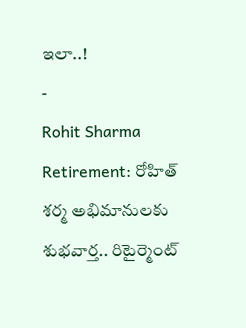ఇలా..!
-
Rohit Sharma Retirement: రోహిత్ శర్మ అభిమానులకు శుభవార్త.. రిటైర్మెంట్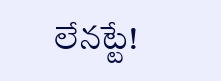లేనట్టే!